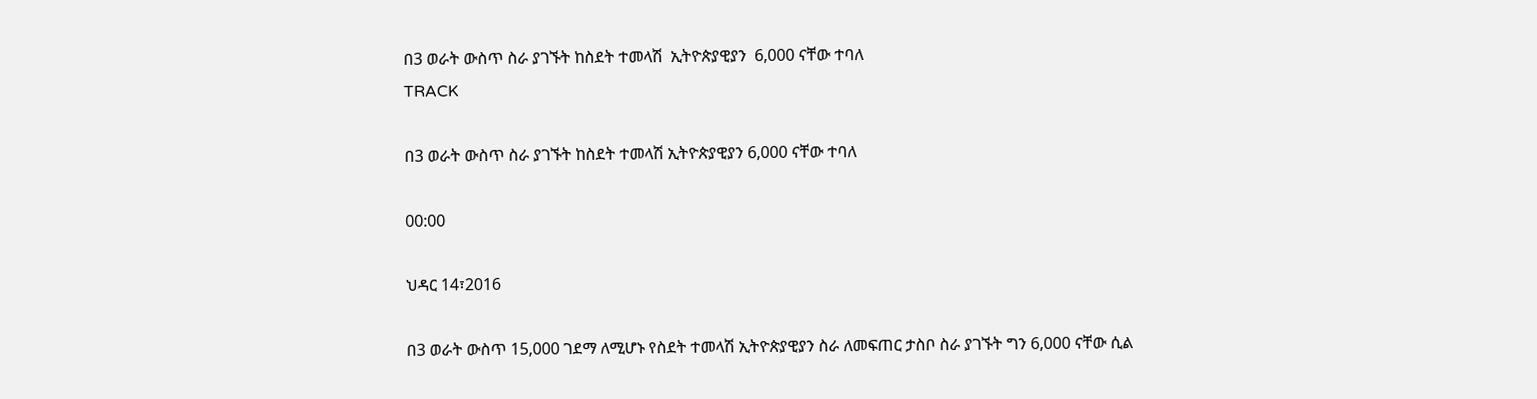በ3 ወራት ውስጥ ስራ ያገኙት ከስደት ተመላሽ  ኢትዮጵያዊያን  6,000 ናቸው ተባለ
TRACK

በ3 ወራት ውስጥ ስራ ያገኙት ከስደት ተመላሽ ኢትዮጵያዊያን 6,000 ናቸው ተባለ

00:00

ህዳር 14፣2016

በ3 ወራት ውስጥ 15,000 ገደማ ለሚሆኑ የስደት ተመላሽ ኢትዮጵያዊያን ስራ ለመፍጠር ታስቦ ስራ ያገኙት ግን 6,000 ናቸው ሲል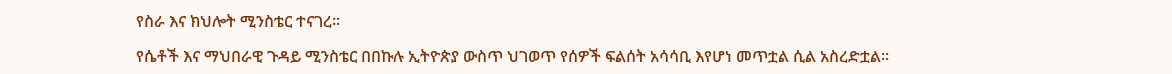የስራ እና ክህሎት ሚንስቴር ተናገረ፡፡

የሴቶች እና ማህበራዊ ጉዳይ ሚንስቴር በበኩሉ ኢትዮጵያ ውስጥ ህገወጥ የሰዎች ፍልሰት አሳሳቢ እየሆነ መጥቷል ሲል አስረድቷል፡፡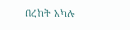በረከት አካሉ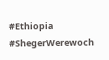#Ethiopia #ShegerWerewoch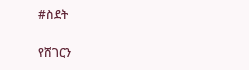#ስደት

የሸገርን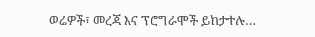ወሬዎች፣ መረጃ እና ፕሮግራሞች ይከታተሉ…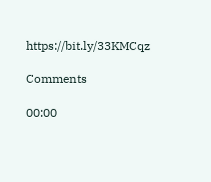https://bit.ly/33KMCqz

Comments

00:00